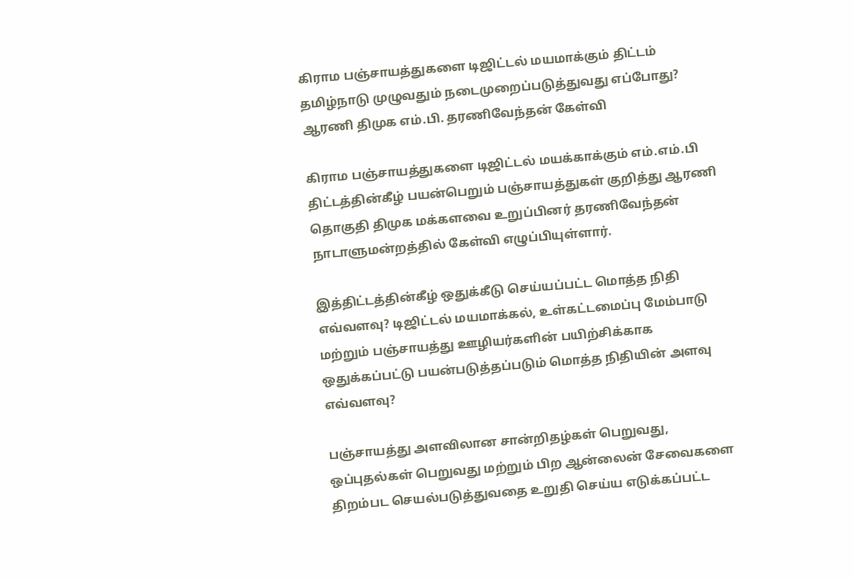கிராம பஞ்சாயத்துகளை டிஜிட்டல் மயமாக்கும் திட்டம் தமிழ்நாடு முழுவதும் நடைமுறைப்படுத்துவது எப்போது? ஆரணி திமுக எம்.பி. தரணிவேந்தன் கேள்வி

கிராம பஞ்சாயத்துகளை டிஜிட்டல் மயக்காக்கும் எம்.எம்.பி திட்டத்தின்கீழ் பயன்பெறும் பஞ்சாயத்துகள் குறித்து ஆரணி தொகுதி திமுக மக்களவை உறுப்பினர் தரணிவேந்தன் நாடாளுமன்றத்தில் கேள்வி எழுப்பியுள்ளார்.

இத்திட்டத்தின்கீழ் ஒதுக்கீடு செய்யப்பட்ட மொத்த நிதி எவ்வளவு? டிஜிட்டல் மயமாக்கல், உள்கட்டமைப்பு மேம்பாடு மற்றும் பஞ்சாயத்து ஊழியர்களின் பயிற்சிக்காக ஒதுக்கப்பட்டு பயன்படுத்தப்படும் மொத்த நிதியின் அளவு எவ்வளவு?

பஞ்சாயத்து அளவிலான சான்றிதழ்கள் பெறுவது, ஒப்புதல்கள் பெறுவது மற்றும் பிற ஆன்லைன் சேவைகளை திறம்பட செயல்படுத்துவதை உறுதி செய்ய எடுக்கப்பட்ட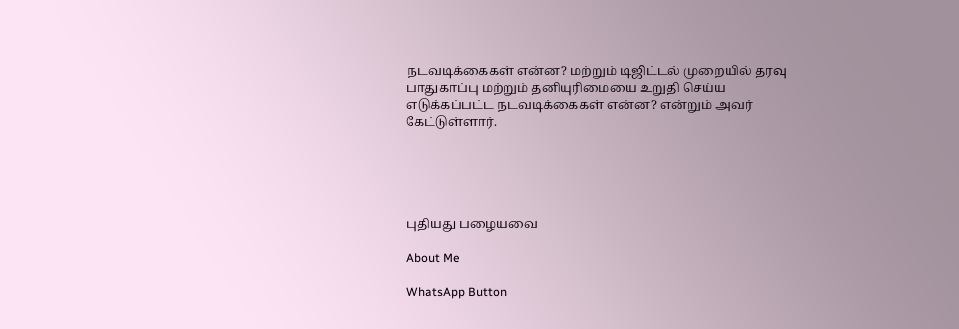நடவடிக்கைகள் என்ன? மற்றும் டிஜிட்டல் முறையில் தரவு பாதுகாப்பு மற்றும் தனியுரிமையை உறுதி செய்ய எடுக்கப்பட்ட நடவடிக்கைகள் என்ன? என்றும் அவர் கேட்டுள்ளார்.





புதியது பழையவை

About Me

WhatsApp Button